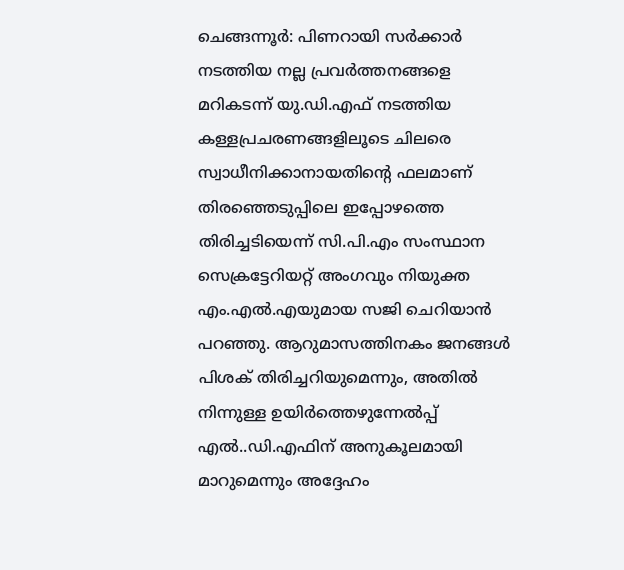ചെങ്ങന്നൂർ: പിണറായി സർക്കാർ നടത്തിയ നല്ല പ്രവർത്തനങ്ങളെ മറികടന്ന് യു.ഡി.എഫ് നടത്തിയ കള്ളപ്രചരണങ്ങളിലൂടെ ചിലരെ സ്വാധീനിക്കാനായതിന്റെ ഫലമാണ് തിരഞ്ഞെടുപ്പിലെ ഇപ്പോഴത്തെ തിരിച്ചടിയെന്ന് സി.പി.എം സംസ്ഥാന സെക്രട്ടേറിയറ്റ് അംഗവും നിയുക്ത എം.എൽ.എയുമായ സജി ചെറിയാൻ പറഞ്ഞു. ആറുമാസത്തിനകം ജനങ്ങൾ പിശക് തിരിച്ചറിയുമെന്നും, അതിൽ നിന്നുള്ള ഉയിർത്തെഴുന്നേൽപ്പ് എൽ..ഡി.എഫിന് അനുകൂലമായി മാറുമെന്നും അദ്ദേഹം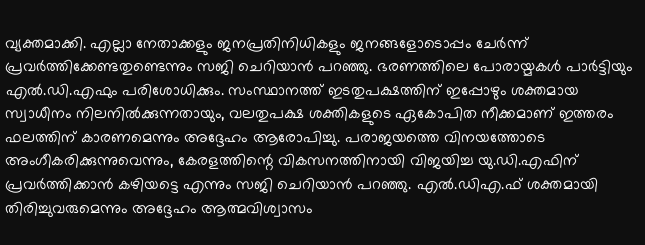വ്യക്തമാക്കി. എല്ലാ നേതാക്കളും ജനപ്രതിനിധികളും ജനങ്ങളോടൊപ്പം ചേർന്ന് പ്രവർത്തിക്കേണ്ടതുണ്ടെന്നും സജി ചെറിയാൻ പറഞ്ഞു. ഭരണത്തിലെ പോരായ്മകൾ പാർട്ടിയും എൽ.ഡി.എഫും പരിശോധിക്കും. സംസ്ഥാനത്ത് ഇടതുപക്ഷത്തിന് ഇപ്പോഴും ശക്തമായ സ്വാധീനം നിലനിൽക്കുന്നതായും, വലതുപക്ഷ ശക്തികളുടെ ഏകോപിത നീക്കമാണ് ഇത്തരം ഫലത്തിന് കാരണമെന്നും അദ്ദേഹം ആരോപിച്ചു. പരാജയത്തെ വിനയത്തോടെ അംഗീകരിക്കുന്നുവെന്നും, കേരളത്തിന്റെ വികസനത്തിനായി വിജയിച്ച യു.ഡി.എഫിന് പ്രവർത്തിക്കാൻ കഴിയട്ടെ എന്നും സജി ചെറിയാൻ പറഞ്ഞു. എൽ.ഡിഎ.ഫ് ശക്തമായി തിരിച്ചുവരുമെന്നും അദ്ദേഹം ആത്മവിശ്വാസം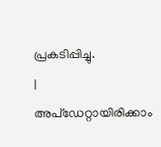പ്രകടിപ്പിച്ചു.
|
അപ്ഡേറ്റായിരിക്കാം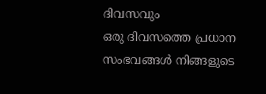ദിവസവും
ഒരു ദിവസത്തെ പ്രധാന സംഭവങ്ങൾ നിങ്ങളുടെ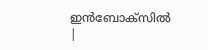ഇൻബോക്സിൽ |